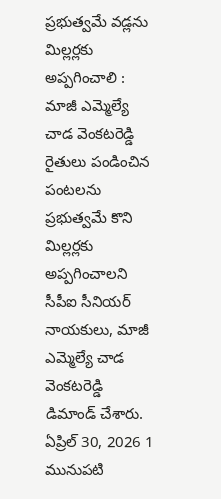ప్రభుత్వమే వడ్లను మిల్లర్లకు అప్పగించాలి : మాజీ ఎమ్మెల్యే చాడ వెంకటరెడ్డి
రైతులు పండించిన పంటలను ప్రభుత్వమే కొని మిల్లర్లకు అప్పగించాలని సీపీఐ సీనియర్ నాయకులు, మాజీ ఎమ్మెల్యే చాడ వెంకటరెడ్డి డిమాండ్ చేశారు.
ఏప్రిల్ 30, 2026 1
మునుపటి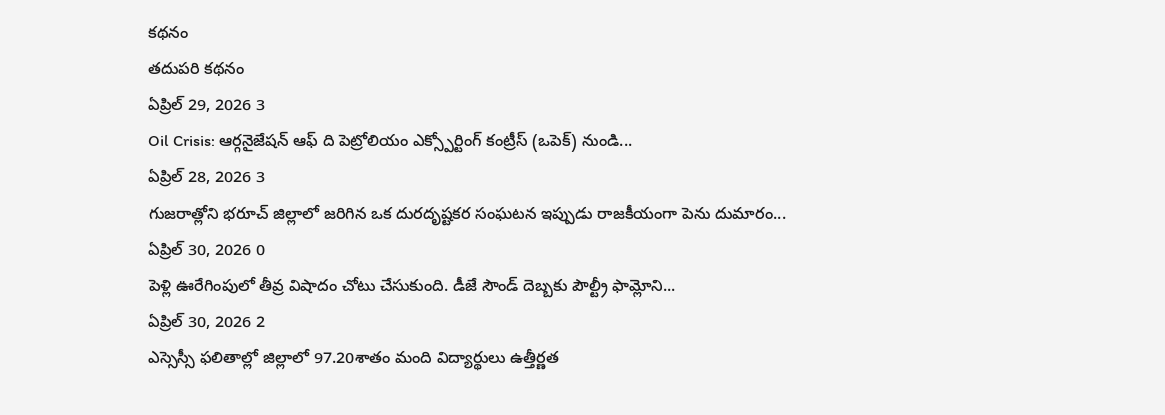కథనం
తదుపరి కథనం
ఏప్రిల్ 29, 2026 3
Oil Crisis: ఆర్గనైజేషన్ ఆఫ్ ది పెట్రోలియం ఎక్స్పోర్టింగ్ కంట్రీస్ (ఒపెక్) నుండి...
ఏప్రిల్ 28, 2026 3
గుజరాత్లోని భరూచ్ జిల్లాలో జరిగిన ఒక దురదృష్టకర సంఘటన ఇప్పుడు రాజకీయంగా పెను దుమారం...
ఏప్రిల్ 30, 2026 0
పెళ్లి ఊరేగింపులో తీవ్ర విషాదం చోటు చేసుకుంది. డీజే సౌండ్ దెబ్బకు పౌల్ట్రీ ఫామ్లోని...
ఏప్రిల్ 30, 2026 2
ఎస్సెస్సీ ఫలితాల్లో జిల్లాలో 97.20శాతం మంది విద్యార్థులు ఉత్తీర్ణత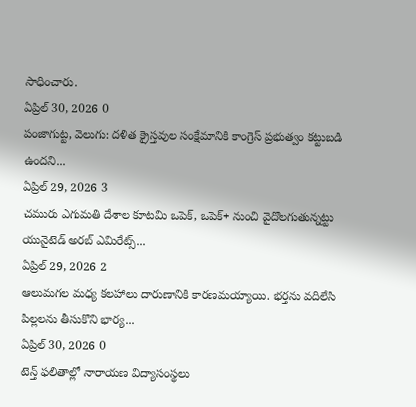సాధించారు.
ఏప్రిల్ 30, 2026 0
పంజాగుట్ట, వెలుగు: దళిత క్రైస్తవుల సంక్షేమానికి కాంగ్రెస్ ప్రభుత్వం కట్టుబడి ఉందని...
ఏప్రిల్ 29, 2026 3
చమురు ఎగుమతి దేశాల కూటమి ఒపెక్, ఒపెక్+ నుంచి వైదొలగుతున్నట్టు యునైటెడ్ అరబ్ ఎమిరేట్స్...
ఏప్రిల్ 29, 2026 2
ఆలుమగల మధ్య కలహాలు దారుణానికి కారణమయ్యాయి. భర్తను వదిలేసి పిల్లలను తీసుకొని భార్య...
ఏప్రిల్ 30, 2026 0
టెన్త్ ఫలితాల్లో నారాయణ విద్యాసంస్థలు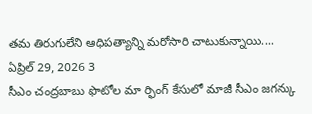తమ తిరుగులేని ఆధిపత్యాన్ని మరోసారి చాటుకున్నాయి....
ఏప్రిల్ 29, 2026 3
సీఎం చంద్రబాబు ఫొటోల మా ర్ఫింగ్ కేసులో మాజీ సీఎం జగన్కు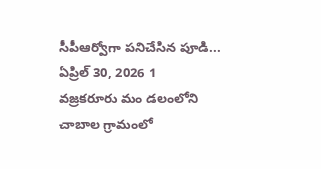సీపీఆర్వోగా పనిచేసిన పూడి...
ఏప్రిల్ 30, 2026 1
వజ్రకరూరు మం డలంలోని చాబాల గ్రామంలో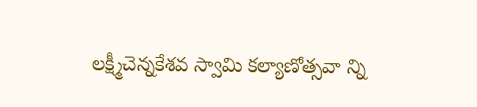లక్ష్మీచెన్నకేశవ స్వామి కల్యాణోత్సవా న్ని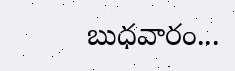బుధవారం...